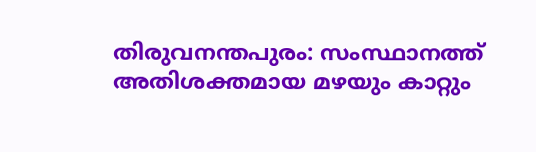തിരുവനന്തപുരം: സംസ്ഥാനത്ത് അതിശക്തമായ മഴയും കാറ്റും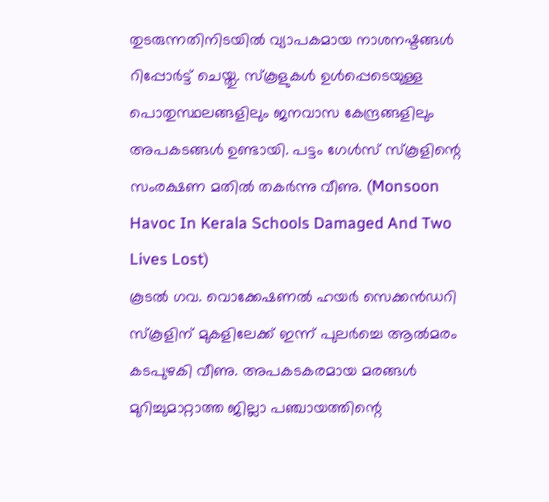തുടരുന്നതിനിടയിൽ വ്യാപകമായ നാശനഷ്ടങ്ങൾ റിപ്പോർട്ട് ചെയ്തു. സ്കൂളുകൾ ഉൾപ്പെടെയുള്ള പൊതുസ്ഥലങ്ങളിലും ജനവാസ കേന്ദ്രങ്ങളിലും അപകടങ്ങൾ ഉണ്ടായി. പട്ടം ഗേൾസ് സ്കൂളിന്റെ സംരക്ഷണ മതിൽ തകർന്നു വീണു. (Monsoon Havoc In Kerala Schools Damaged And Two Lives Lost)
കൂടൽ ഗവ. വൊക്കേഷണൽ ഹയർ സെക്കൻഡറി സ്കൂളിന് മുകളിലേക്ക് ഇന്ന് പുലർച്ചെ ആൽമരം കടപുഴകി വീണു. അപകടകരമായ മരങ്ങൾ മുറിച്ചുമാറ്റാത്ത ജില്ലാ പഞ്ചായത്തിന്റെ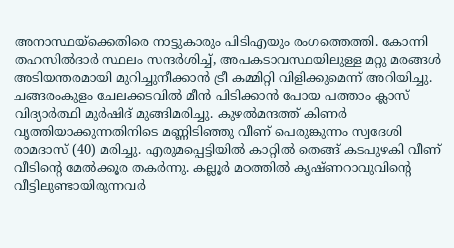അനാസ്ഥയ്ക്കെതിരെ നാട്ടുകാരും പിടിഎയും രംഗത്തെത്തി. കോന്നി തഹസിൽദാർ സ്ഥലം സന്ദർശിച്ച്, അപകടാവസ്ഥയിലുള്ള മറ്റു മരങ്ങൾ അടിയന്തരമായി മുറിച്ചുനീക്കാൻ ട്രീ കമ്മിറ്റി വിളിക്കുമെന്ന് അറിയിച്ചു.
ചങ്ങരംകുളം ചേലക്കടവിൽ മീൻ പിടിക്കാൻ പോയ പത്താം ക്ലാസ് വിദ്യാർത്ഥി മുർഷിദ് മുങ്ങിമരിച്ചു. കുഴൽമന്ദത്ത് കിണർ വൃത്തിയാക്കുന്നതിനിടെ മണ്ണിടിഞ്ഞു വീണ് പെരുങ്കുന്നം സ്വദേശി രാമദാസ് (40) മരിച്ചു. എരുമപ്പെട്ടിയിൽ കാറ്റിൽ തെങ്ങ് കടപുഴകി വീണ് വീടിന്റെ മേൽക്കൂര തകർന്നു. കല്ലൂർ മഠത്തിൽ കൃഷ്ണറാവുവിന്റെ വീട്ടിലുണ്ടായിരുന്നവർ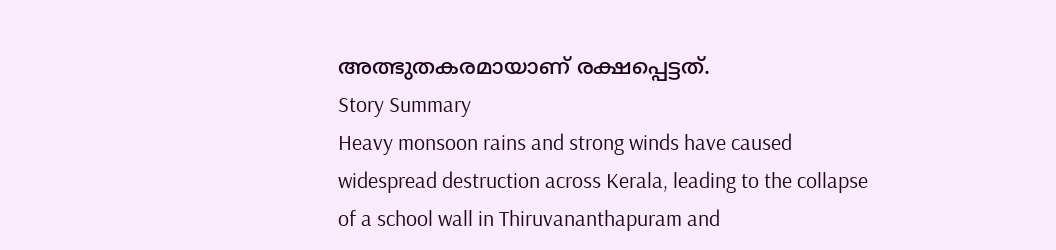അത്ഭുതകരമായാണ് രക്ഷപ്പെട്ടത്.
Story Summary
Heavy monsoon rains and strong winds have caused widespread destruction across Kerala, leading to the collapse of a school wall in Thiruvananthapuram and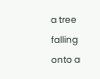a tree falling onto a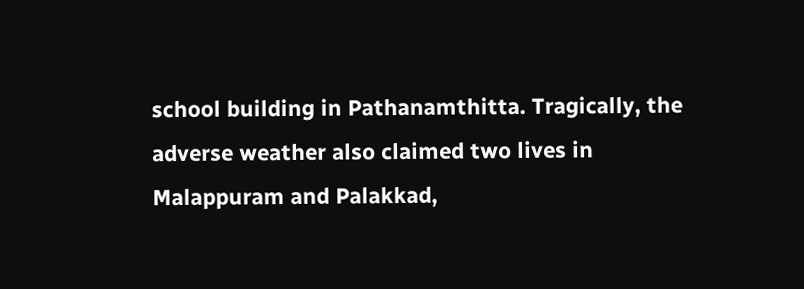school building in Pathanamthitta. Tragically, the adverse weather also claimed two lives in Malappuram and Palakkad,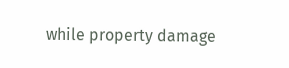while property damage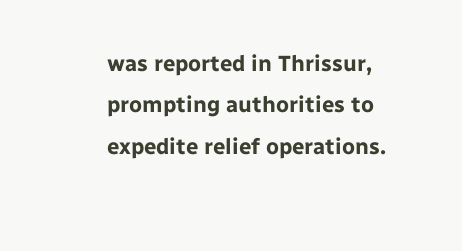was reported in Thrissur, prompting authorities to expedite relief operations.